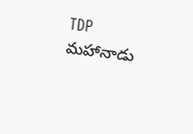TDP మహానాడు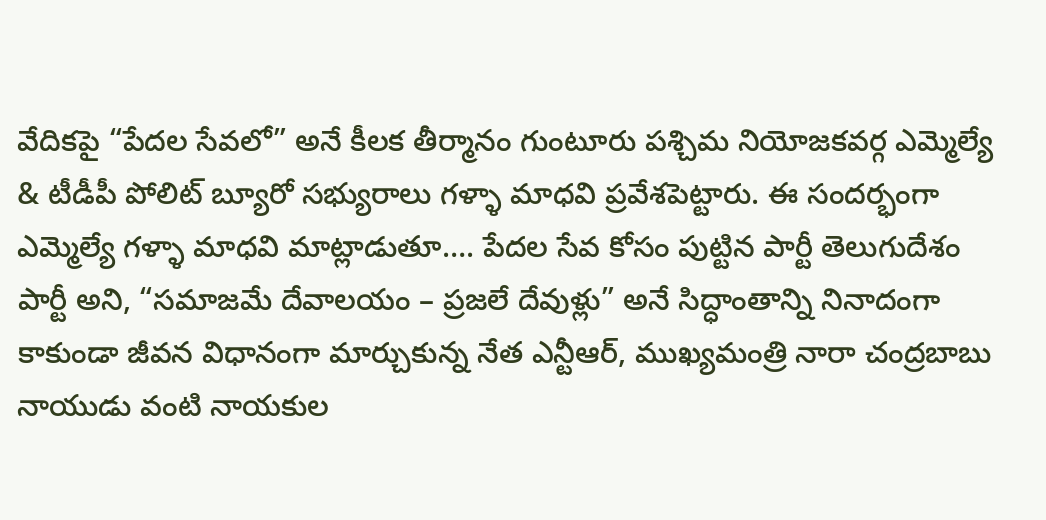వేదికపై “పేదల సేవలో” అనే కీలక తీర్మానం గుంటూరు పశ్చిమ నియోజకవర్గ ఎమ్మెల్యే & టీడీపీ పోలిట్ బ్యూరో సభ్యురాలు గళ్ళా మాధవి ప్రవేశపెట్టారు. ఈ సందర్భంగా ఎమ్మెల్యే గళ్ళా మాధవి మాట్లాడుతూ…. పేదల సేవ కోసం పుట్టిన పార్టీ తెలుగుదేశం పార్టీ అని, “సమాజమే దేవాలయం – ప్రజలే దేవుళ్లు” అనే సిద్ధాంతాన్ని నినాదంగా కాకుండా జీవన విధానంగా మార్చుకున్న నేత ఎన్టీఆర్, ముఖ్యమంత్రి నారా చంద్రబాబు నాయుడు వంటి నాయకుల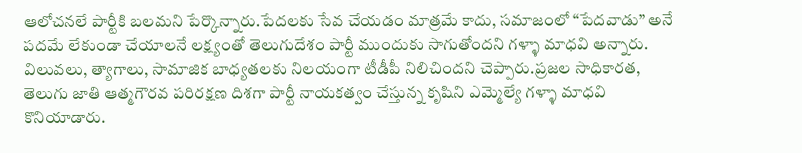ఆలోచనలే పార్టీకి బలమని పేర్కొన్నారు.పేదలకు సేవ చేయడం మాత్రమే కాదు, సమాజంలో “పేదవాడు” అనే పదమే లేకుండా చేయాలనే లక్ష్యంతో తెలుగుదేశం పార్టీ ముందుకు సాగుతోందని గళ్ళా మాధవి అన్నారు. విలువలు, త్యాగాలు, సామాజిక బాధ్యతలకు నిలయంగా టీడీపీ నిలిచిందని చెప్పారు.ప్రజల సాధికారత, తెలుగు జాతి ఆత్మగౌరవ పరిరక్షణ దిశగా పార్టీ నాయకత్వం చేస్తున్న కృషిని ఎమ్మెల్యే గళ్ళా మాధవి కొనియాడారు.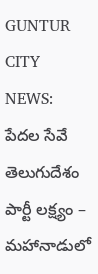GUNTUR CITY NEWS: పేదల సేవే తెలుగుదేశం పార్టీ లక్ష్యం – మహానాడులో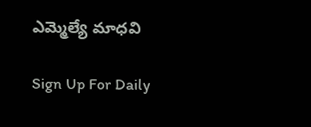ఎమ్మెల్యే మాధవి

Sign Up For Daily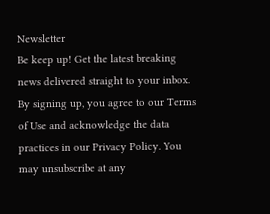Newsletter
Be keep up! Get the latest breaking news delivered straight to your inbox.
By signing up, you agree to our Terms of Use and acknowledge the data practices in our Privacy Policy. You may unsubscribe at any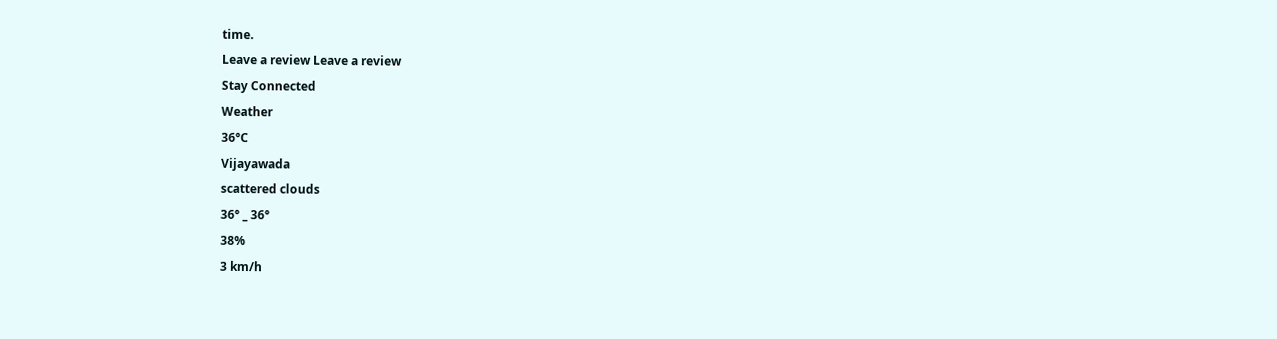time.
Leave a review Leave a review
Stay Connected
Weather
36°C
Vijayawada
scattered clouds
36° _ 36°
38%
3 km/h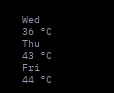Wed
36 °C
Thu
43 °C
Fri
44 °C